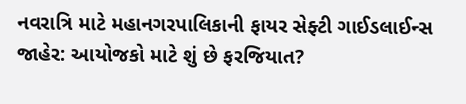નવરાત્રિ માટે મહાનગરપાલિકાની ફાયર સેફ્ટી ગાઈડલાઈન્સ જાહેર: આયોજકો માટે શું છે ફરજિયાત?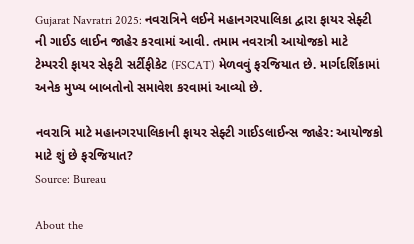Gujarat Navratri 2025: નવરાત્રિને લઈને મહાનગરપાલિકા દ્વારા ફાયર સેફ્ટી ની ગાઈડ લાઈન જાહેર કરવામાં આવી. તમામ નવરાત્રી આયોજકો માટે ટેમ્પરરી ફાયર સેફટી સર્ટીફીકેટ (FSCAT) મેળવવું ફરજિયાત છે. માર્ગદર્શિકામાં અનેક મુખ્ય બાબતોનો સમાવેશ કરવામાં આવ્યો છે.

નવરાત્રિ માટે મહાનગરપાલિકાની ફાયર સેફ્ટી ગાઈડલાઈન્સ જાહેર: આયોજકો માટે શું છે ફરજિયાત?
Source: Bureau

About the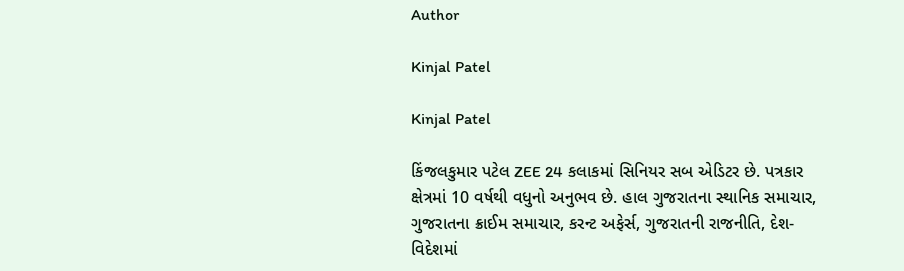Author

Kinjal Patel

Kinjal Patel

કિંજલકુમાર પટેલ ZEE 24 કલાકમાં સિનિયર સબ એડિટર છે. પત્રકાર ક્ષેત્રમાં 10 વર્ષથી વધુનો અનુભવ છે. હાલ ગુજરાતના સ્થાનિક સમાચાર, ગુજરાતના ક્રાઈમ સમાચાર, કરન્ટ અફેર્સ, ગુજરાતની રાજનીતિ, દેશ-વિદેશમાં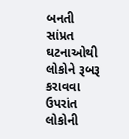બનતી સાંપ્રત ઘટનાઓથી લોકોને રૂબરૂ કરાવવા ઉપરાંત લોકોની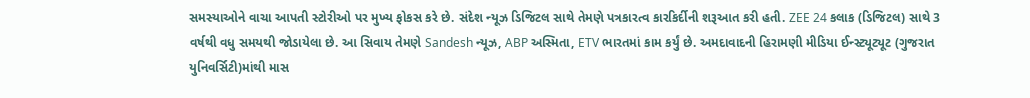સમસ્યાઓને વાચા આપતી સ્ટોરીઓ પર મુખ્ય ફોકસ કરે છે. સંદેશ ન્યૂઝ ડિજિટલ સાથે તેમણે પત્રકારત્વ કારકિર્દીની શરૂઆત કરી હતી. ZEE 24 કલાક (ડિજિટલ) સાથે 3 વર્ષથી વધુ સમયથી જોડાયેલા છે. આ સિવાય તેમણે Sandesh ન્યૂઝ, ABP અસ્મિતા, ETV ભારતમાં કામ કર્યું છે. અમદાવાદની હિરામણી મીડિયા ઈન્સ્ટ્યૂટ્યૂટ (ગુજરાત યુનિવર્સિટી)માંથી માસ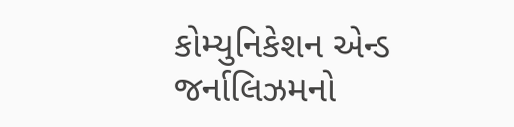કોમ્યુનિકેશન એન્ડ જર્નાલિઝમનો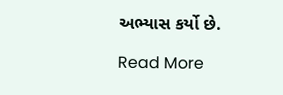અભ્યાસ કર્યો છે.

Read More